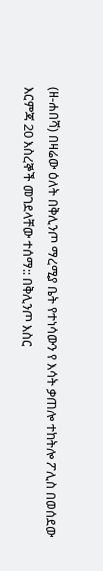(ዘ-ሐበሻ) በዛሬው ዕለት በቅሊንጦ ማረሚያ ቤት የተነሳውን የ እሳት ቃጠሎ ተከትሎ ፖሊስ በወሰደው እርምጃ 20 እስረኞች መገደላቸው ተሰማ:: በቅሊንጦ እስር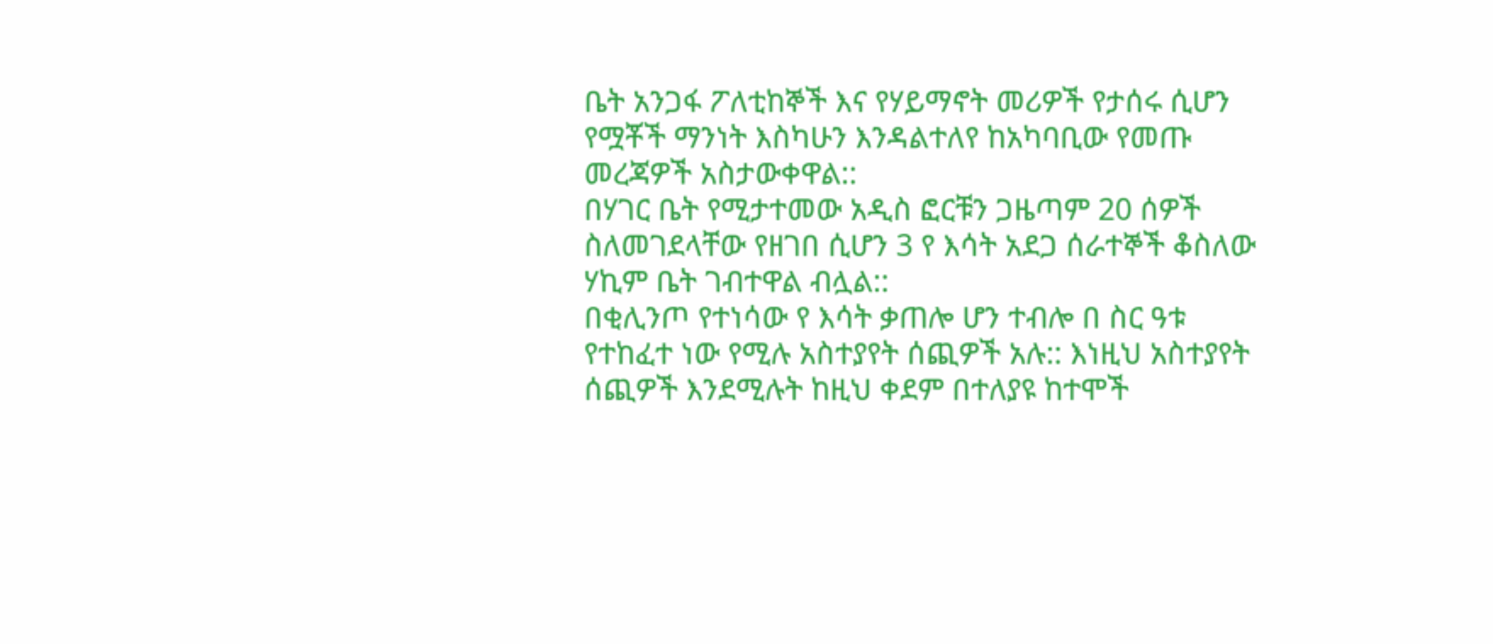ቤት አንጋፋ ፖለቲከኞች እና የሃይማኖት መሪዎች የታሰሩ ሲሆን የሟቾች ማንነት እስካሁን እንዳልተለየ ከአካባቢው የመጡ መረጃዎች አስታውቀዋል::
በሃገር ቤት የሚታተመው አዲስ ፎርቹን ጋዜጣም 20 ሰዎች ስለመገደላቸው የዘገበ ሲሆን 3 የ እሳት አደጋ ሰራተኞች ቆስለው ሃኪም ቤት ገብተዋል ብሏል::
በቂሊንጦ የተነሳው የ እሳት ቃጠሎ ሆን ተብሎ በ ስር ዓቱ የተከፈተ ነው የሚሉ አስተያየት ሰጪዎች አሉ:: እነዚህ አስተያየት ሰጪዎች እንደሚሉት ከዚህ ቀደም በተለያዩ ከተሞች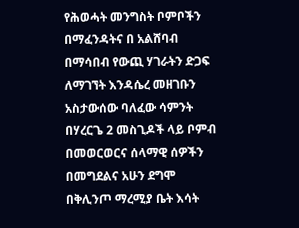የሕወሓት መንግስት ቦምቦችን በማፈንዳትና በ አልሸባብ በማሳበብ የውጪ ሃገራትን ድጋፍ ለማገኘት እንዳሴረ መዘገቡን አስታውሰው ባለፈው ሳምንት በሃረርጌ 2 መስጊዶች ላይ ቦምብ በመወርወርና ሰላማዊ ሰዎችን በመግደልና አሁን ደግሞ በቅሊንጦ ማረሚያ ቤት እሳት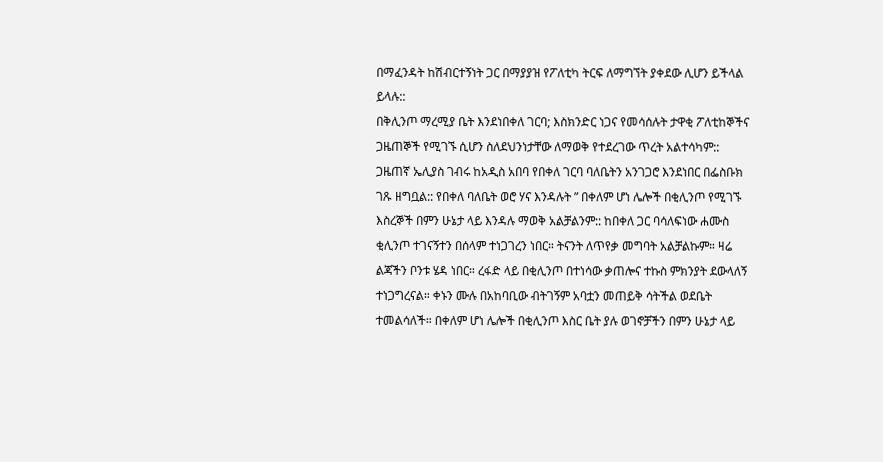በማፈንዳት ከሽብርተኝነት ጋር በማያያዝ የፖለቲካ ትርፍ ለማግኘት ያቀደው ሊሆን ይችላል ይላሉ::
በቅሊንጦ ማረሚያ ቤት እንደነበቀለ ገርባ; እስክንድር ነጋና የመሳሰሉት ታዋቂ ፖለቲከኞችና ጋዜጠኞች የሚገኙ ሲሆን ስለደህንነታቸው ለማወቅ የተደረገው ጥረት አልተሳካም::
ጋዜጠኛ ኤሊያስ ገብሩ ከአዲስ አበባ የበቀለ ገርባ ባለቤትን አንገጋሮ እንደነበር በፌስቡክ ገጹ ዘግቧል:: የበቀለ ባለቤት ወሮ ሃና እንዳሉት ” በቀለም ሆነ ሌሎች በቂሊንጦ የሚገኙ እስረኞች በምን ሁኔታ ላይ እንዳሉ ማወቅ አልቻልንም:: ከበቀለ ጋር ባሳለፍነው ሐሙስ ቂሊንጦ ተገናኝተን በሰላም ተነጋገረን ነበር። ትናንት ለጥየቃ መግባት አልቻልኩም። ዛሬ ልጃችን ቦንቱ ሄዳ ነበር። ረፋድ ላይ በቂሊንጦ በተነሳው ቃጠሎና ተኩስ ምክንያት ደውላለኝ ተነጋግረናል። ቀኑን ሙሉ በአከባቢው ብትገኝም አባቷን መጠይቅ ሳትችል ወደቤት ተመልሳለች። በቀለም ሆነ ሌሎች በቂሊንጦ እስር ቤት ያሉ ወገኖቻችን በምን ሁኔታ ላይ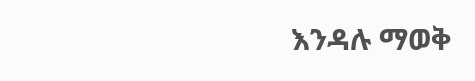እንዳሉ ማወቅ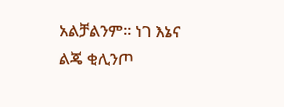አልቻልንም። ነገ እኔና ልጄ ቂሊንጦ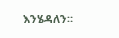እንሄዳለን።